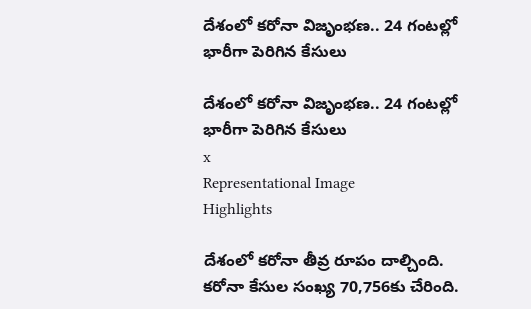దేశంలో కరోనా విజృంభణ.. 24 గంటల్లో భారీగా పెరిగిన కేసులు

దేశంలో కరోనా విజృంభణ.. 24 గంటల్లో భారీగా పెరిగిన కేసులు
x
Representational Image
Highlights

దేశంలో కరోనా తీవ్ర రూపం దాల్చింది. కరోనా కేసుల సంఖ్య 70,756కు చేరింది.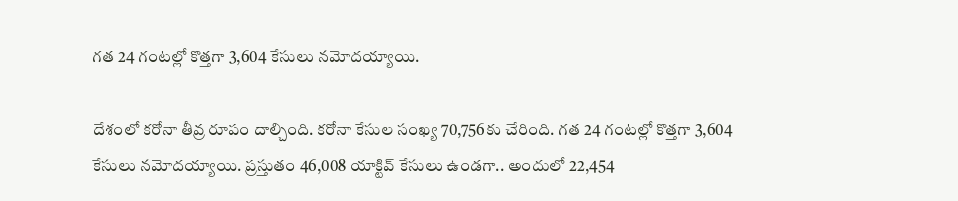గత 24 గంటల్లో కొత్తగా 3,604 కేసులు నమోదయ్యాయి.

దేశంలో కరోనా తీవ్ర రూపం దాల్చింది. కరోనా కేసుల సంఖ్య 70,756కు చేరింది. గత 24 గంటల్లో కొత్తగా 3,604 కేసులు నమోదయ్యాయి. ప్రస్తుతం 46,008 యాక్టివ్ కేసులు ఉండగా.. అందులో 22,454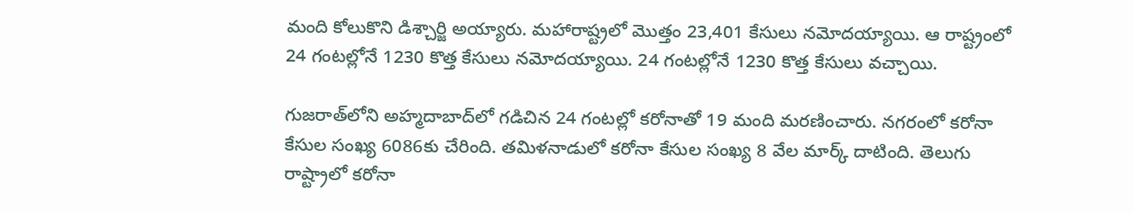మంది కోలుకొని డిశ్చార్జి అయ్యారు. మహారాష్ట్రలో మొత్తం 23,401 కేసులు నమోదయ్యాయి. ఆ రాష్ట్రంలో 24 గంటల్లోనే 1230 కొత్త కేసులు నమోదయ్యాయి. 24 గంటల్లోనే 1230 కొత్త కేసులు వచ్చాయి.

గుజరాత్‌లోని అహ్మదాబాద్‌లో గడిచిన 24 గంటల్లో కరోనాతో 19 మంది మరణించారు. నగరంలో కరోనా కేసుల సంఖ్య 6086కు చేరింది. తమిళనాడులో కరోనా కేసుల సంఖ్య 8 వేల మార్క్ దాటింది. తెలుగు రాష్ట్రాలో కరోనా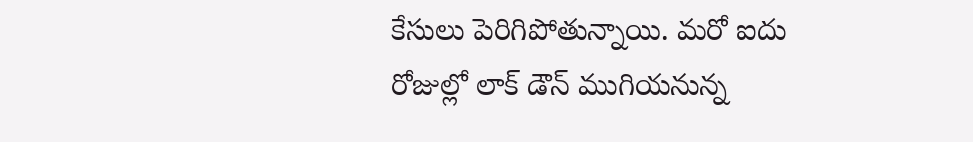కేసులు పెరిగిపోతున్నాయి. మరో ఐదు రోజుల్లో లాక్ డౌన్ ముగియనున్న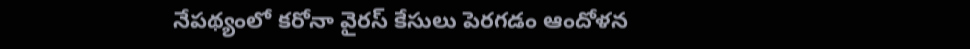నేపథ్యంలో కరోనా వైరస్ కేసులు పెరగడం ఆందోళన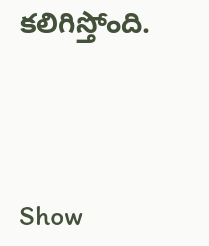కలిగిస్తోంది.




Show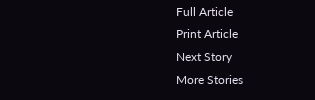Full Article
Print Article
Next Story
More Stories